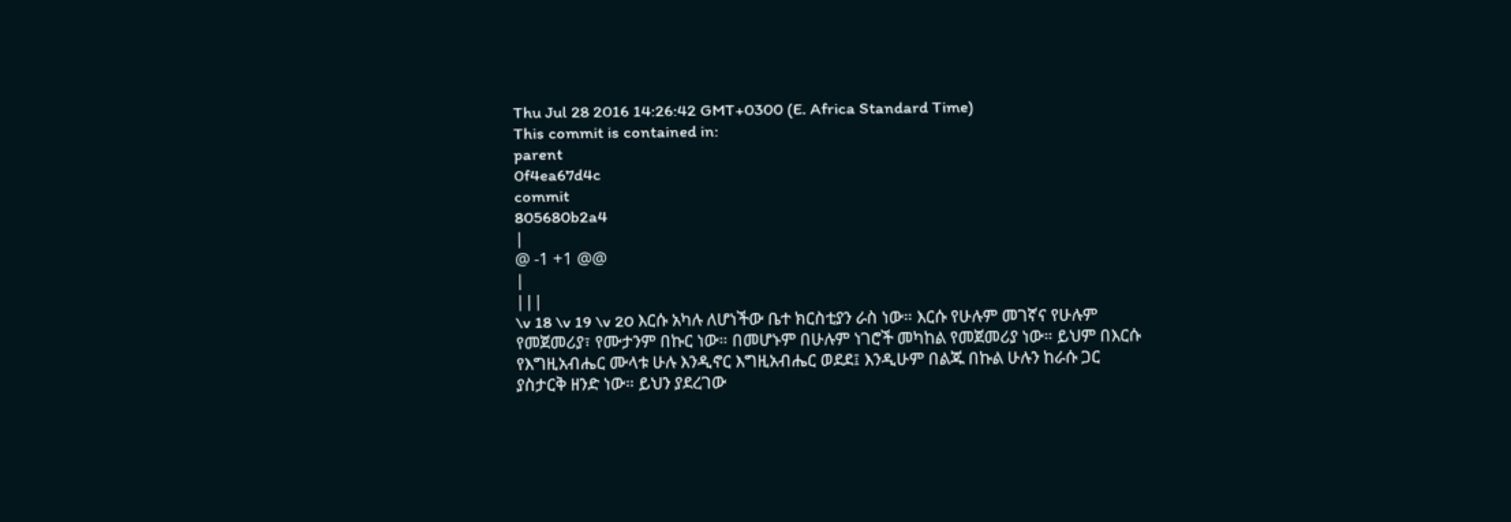Thu Jul 28 2016 14:26:42 GMT+0300 (E. Africa Standard Time)
This commit is contained in:
parent
0f4ea67d4c
commit
805680b2a4
|
@ -1 +1 @@
|
|||
\v 18 \v 19 \v 20 እርሱ አካሉ ለሆነችው ቤተ ክርስቲያን ራስ ነው። እርሱ የሁሉም መገኛና የሁሉም የመጀመሪያ፣ የሙታንም በኩር ነው። በመሆኑም በሁሉም ነገሮች መካከል የመጀመሪያ ነው። ይህም በእርሱ የእግዚአብሔር ሙላቱ ሁሉ እንዲኖር እግዚአብሔር ወደደ፤ እንዲሁም በልጁ በኩል ሁሉን ከራሱ ጋር ያስታርቅ ዘንድ ነው። ይህን ያደረገው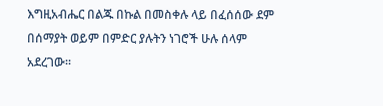እግዚአብሔር በልጁ በኩል በመስቀሉ ላይ በፈሰሰው ደም በሰማያት ወይም በምድር ያሉትን ነገሮች ሁሉ ሰላም አደረገው።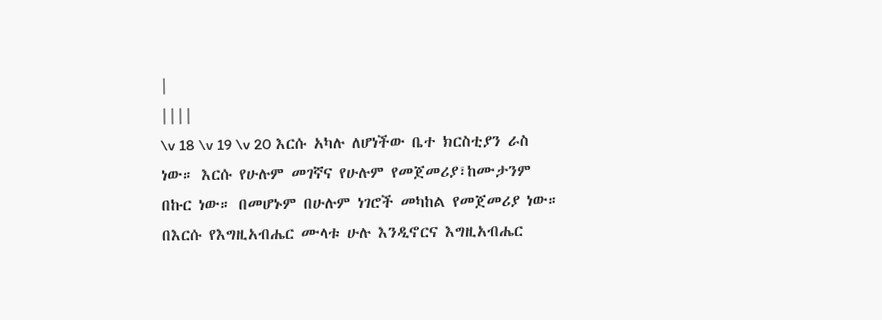|
||||
\v 18 \v 19 \v 20 እርሱ አካሉ ለሆነችው ቤተ ክርስቲያን ራስ ነው። እርሱ የሁሉም መገኛና የሁሉም የመጀመሪያ፣ከሙታንም በኩር ነው። በመሆኑም በሁሉም ነገሮች መካከል የመጀመሪያ ነው። በእርሱ የእግዚአብሔር ሙላቱ ሁሉ እንዲኖርና እግዚአብሔር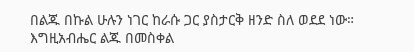በልጁ በኩል ሁሉን ነገር ከራሱ ጋር ያስታርቅ ዘንድ ስለ ወደደ ነው። እግዚአብሔር ልጁ በመስቀል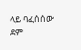ላይ ባፈሰሰው ደም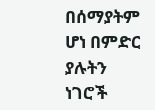በሰማያትም ሆነ በምድር ያሉትን ነገሮች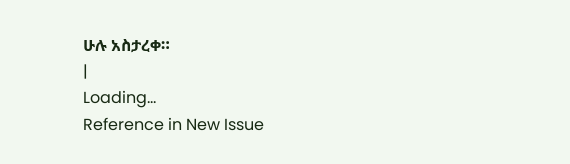ሁሉ አስታረቀ።
|
Loading…
Reference in New Issue